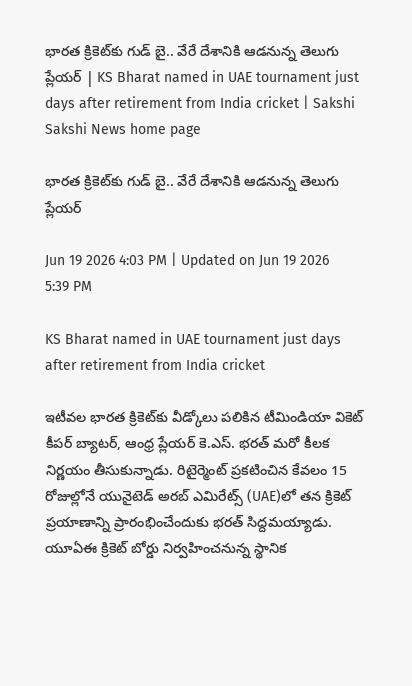భార‌త క్రికెట్‌కు గుడ్ బై.. వేరే దేశానికి ఆడ‌నున్న తెలుగు ప్లేయ‌ర్‌ | KS Bharat named in UAE tournament just days after retirement from India cricket | Sakshi
Sakshi News home page

భార‌త క్రికెట్‌కు గుడ్ బై.. వేరే దేశానికి ఆడ‌నున్న తెలుగు ప్లేయ‌ర్‌

Jun 19 2026 4:03 PM | Updated on Jun 19 2026 5:39 PM

KS Bharat named in UAE tournament just days after retirement from India cricket

ఇటీవల భారత క్రికెట్‌కు వీడ్కోలు పలికిన టీమిండియా వికెట్ కీపర్ బ్యాటర్‌, ఆంధ్ర ప్లేయర్ కె.ఎస్. భరత్ మరో కీలక నిర్ణయం తీసుకున్నాడు. రిటైర్మెంట్ ప్రకటించిన కేవలం 15 రోజుల్లోనే యునైటెడ్ అరబ్ ఎమిరేట్స్ (UAE)లో తన క్రికెట్ ప్రయాణాన్ని ప్రారంభించేందుకు భరత్ సిద్దమయ్యాడు. యూఏఈ క్రికెట్ బోర్డు నిర్వహించనున్న స్థానిక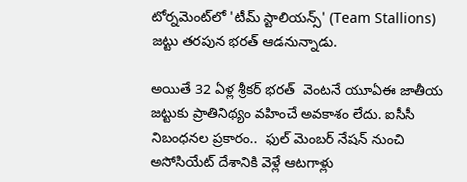టోర్నమెంట్‌లో 'టీమ్ స్టాలియన్స్' (Team Stallions) జట్టు తరపున భరత్‌ ఆడనున్నాడు.

అయితే 32 ఏళ్ల శ్రీకర్ భ‌ర‌త్  వెంట‌నే యూఏఈ జాతీయ జ‌ట్టుకు ప్రాతినిథ్యం వ‌హించే అవ‌కాశం లేదు. ఐసీసీ నిబంధ‌న‌ల ప్ర‌కారం..  ఫుల్ మెంబ‌ర్ నేష‌న్ నుంచి అసోసియేట్ దేశానికి వెళ్లే ఆటగాళ్లు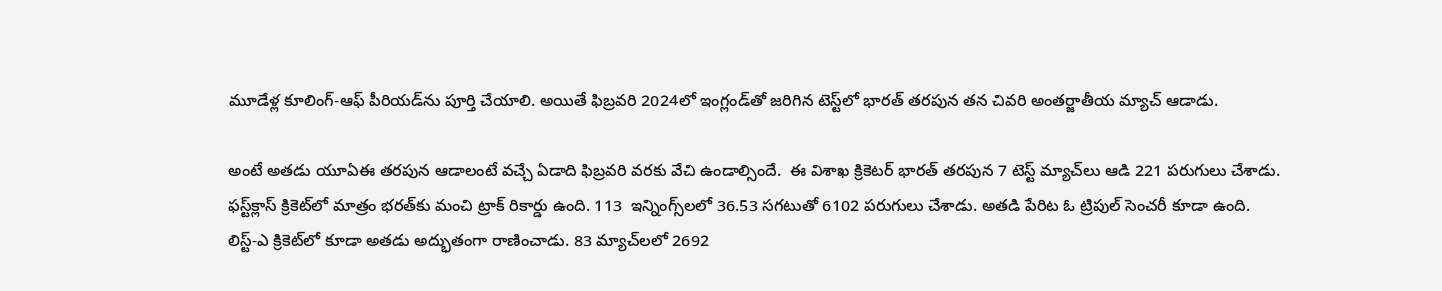మూడేళ్ల కూలింగ్-ఆఫ్ పీరియడ్‌ను పూర్తి చేయాలి. అయితే ఫిబ్రవరి 2024లో ఇంగ్లండ్‌తో జ‌రిగిన టెస్ట్‌లో భార‌త్ త‌ర‌పున త‌న చివరి అంతర్జాతీయ మ్యాచ్ ఆడాడు.

అంటే అత‌డు యూఏఈ త‌ర‌పున ఆడాలంటే వ‌చ్చే ఏడాది ఫిబ్ర‌వ‌రి వ‌ర‌కు వేచి ఉండాల్సిందే.  ఈ విశాఖ క్రికెటర్‌ భారత్‌ తరపున 7 టెస్ట్‌ మ్యాచ్‌లు ఆడి 221 పరుగులు చేశాడు. ఫస్ట్‌క్లాస్‌ క్రికెట్‌లో మాత్రం భరత్‌కు మంచి ట్రాక్‌ రికార్డు ఉంది. 113  ఇన్నింగ్స్‌లలో 36.53 సగటుతో 6102 పరుగులు చేశాడు. అతడి పేరిట ఓ ట్రిపుల్‌ సెంచరీ కూడా ఉంది. లిస్ట్‌-ఎ క్రికెట్‌లో కూడా అతడు అద్భుతంగా రాణించాడు. 83 మ్యాచ్‌లలో 2692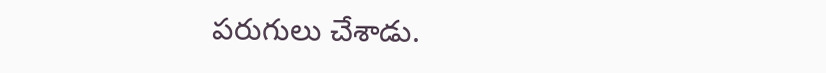పరుగులు చేశాడు.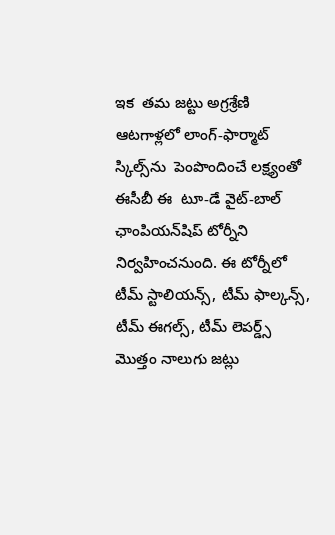ఇక  త‌మ జట్టు అగ్ర‌శ్రేణి ఆట‌గాళ్ల‌లో లాంగ్-ఫార్మాట్ స్కిల్స్‌ను  పెంపొందించే లక్ష్యంతో ఈసీబీ ఈ  టూ-డే వైట్-బాల్ ఛాంపియన్‌షిప్ టోర్నీని నిర్వ‌హించనుంది. ఈ టోర్నీలో టీమ్ స్టాలియన్స్, టీమ్ ఫాల్కన్స్, టీమ్ ఈగల్స్, టీమ్ లెపర్డ్స్ మొత్తం నాలుగు జ‌ట్లు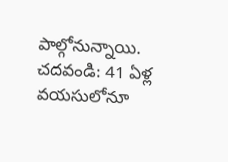పాల్గోనున్నాయి.
చదవండి: 41 ఏళ్ల వయసులోనూ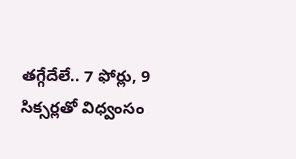తగ్గేదేలే.. 7 ఫోర్లు, 9 సిక్సర్లతో విధ్వంసం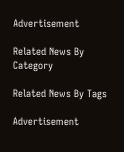Advertisement

Related News By Category

Related News By Tags

Advertisement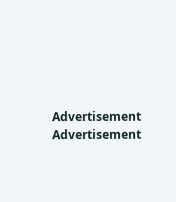Advertisement
Advertisement